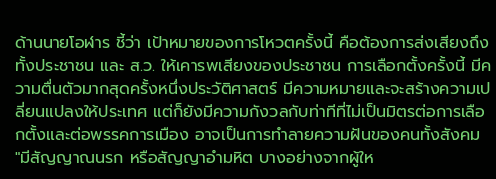ด้านนายโอฬาร ชี้ว่า เป้าหมายของการโหวตครั้งนี้ คือต้องการส่งเสียงถึงทั้งประชาชน และ ส.ว. ให้เคารพเสียงของประชาชน การเลือกตั้งครั้งนี้ มีความตื่นตัวมากสุดครั้งหนึ่งประวัติศาสตร์ มีความหมายและจะสร้างความเปลี่ยนแปลงให้ประเทศ แต่ก็ยังมีความกังวลกับท่าทีที่ไม่เป็นมิตรต่อการเลือกตั้งและต่อพรรคการเมือง อาจเป็นการทำลายความฝันของคนทั้งสังคม
"มีสัญญาณนรก หรือสัญญาอำมหิต บางอย่างจากผู้ให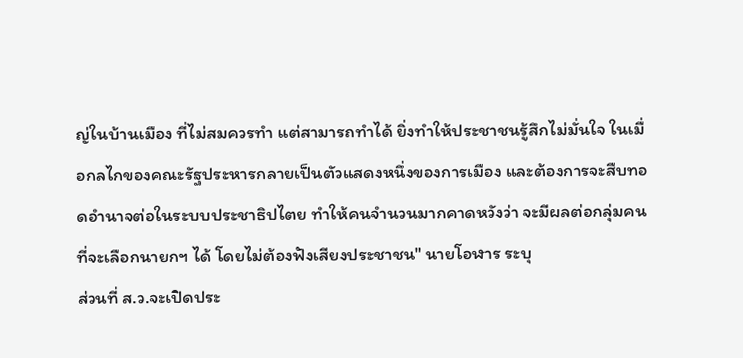ญ่ในบ้านเมือง ที่ไม่สมควรทำ แต่สามารถทำได้ ยิ่งทำให้ประชาชนรู้สึกไม่มั่นใจ ในเมื่อกลไกของคณะรัฐประหารกลายเป็นตัวแสดงหนึ่งของการเมือง และต้องการจะสืบทอดอำนาจต่อในระบบประชาธิปไตย ทำให้คนจำนวนมากคาดหวังว่า จะมีผลต่อกลุ่มคนที่จะเลือกนายกฯ ได้ โดยไม่ต้องฟังเสียงประชาชน" นายโอฬาร ระบุ
ส่วนที่ ส.ว.จะเปิดประ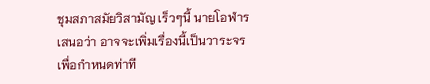ชุมสภาสมัยวิสามัญ เร็วๆนี้ นายโอฬาร เสนอว่า อาจจะเพิ่มเรื่องนี้เป็นวาระจร เพื่อกำหนดท่าที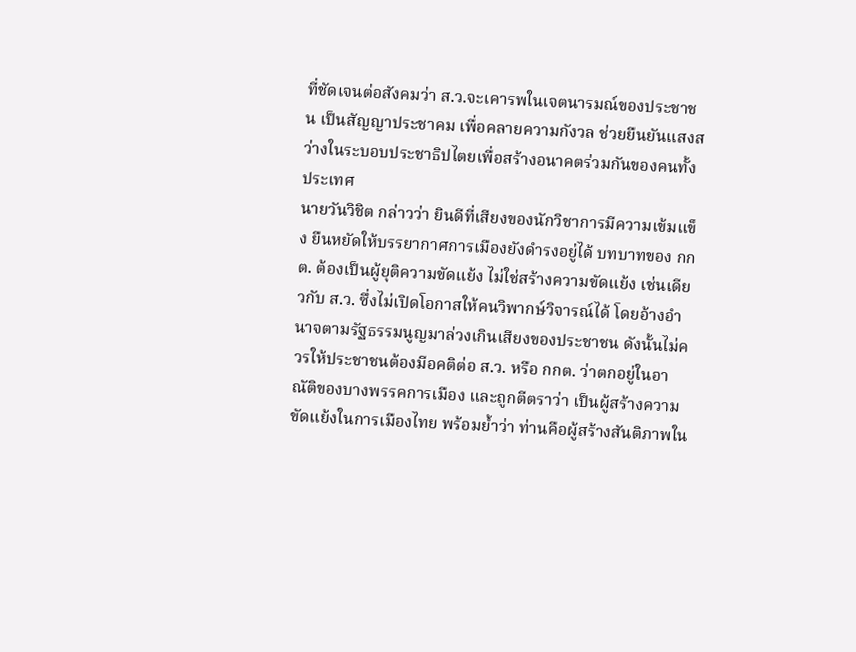ที่ชัดเจนต่อสังคมว่า ส.ว.จะเคารพในเจตนารมณ์ของประชาชน เป็นสัญญาประชาคม เพื่อคลายความกังวล ช่วยยืนยันแสงสว่างในระบอบประชาธิปไตยเพื่อสร้างอนาคตร่วมกันของคนทั้งประเทศ
นายวันวิชิต กล่าวว่า ยินดีที่เสียงของนักวิชาการมีความเข้มแข็ง ยืนหยัดให้บรรยากาศการเมืองยังดำรงอยู่ได้ บทบาทของ กกต. ต้องเป็นผู้ยุติความขัดแย้ง ไม่ใช่สร้างความขัดแย้ง เช่นเดียวกับ ส.ว. ซึ่งไม่เปิดโอกาสให้คนวิพากษ์วิจารณ์ได้ โดยอ้างอำนาจตามรัฐธรรมนูญมาล่วงเกินเสียงของประชาชน ดังนั้นไม่ควรให้ประชาชนต้องมีอคติต่อ ส.ว. หรือ กกต. ว่าตกอยู่ในอาณัติของบางพรรคการเมือง และถูกตีตราว่า เป็นผู้สร้างความขัดแย้งในการเมืองไทย พร้อมย้ำว่า ท่านคือผู้สร้างสันติภาพใน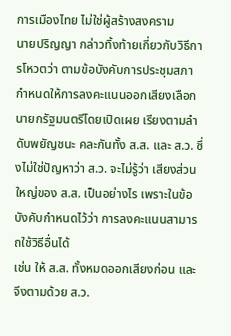การเมืองไทย ไม่ใช่ผู้สร้างสงคราม
นายปริญญา กล่าวทิ้งท้ายเกี่ยวกับวิธีการโหวตว่า ตามข้อบังคับการประชุมสภา กำหนดให้การลงคะแนนออกเสียงเลือกนายกรัฐมนตรีโดยเปิดเผย เรียงตามลำดับพยัญชนะ คละกันทั้ง ส.ส. และ ส.ว. ซึ่งไม่ใช่ปัญหาว่า ส.ว. จะไม่รู้ว่า เสียงส่วนใหญ่ของ ส.ส. เป็นอย่างไร เพราะในข้อบังคับกำหนดไว้ว่า การลงคะแนนสามารถใช้วิธีอื่นได้
เช่น ให้ ส.ส. ทั้งหมดออกเสียงก่อน และจึงตามด้วย ส.ว.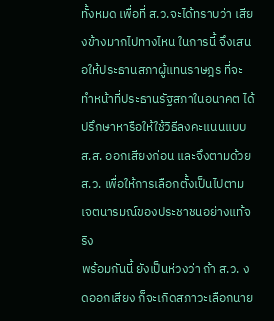ทั้งหมด เพื่อที่ ส.ว.จะได้ทราบว่า เสียงข้างมากไปทางไหน ในการนี้ จึงเสนอให้ประธานสภาผู้แทนราษฎร ที่จะทำหน้าที่ประธานรัฐสภาในอนาคต ได้ปรึกษาหารือให้ใช้วิธีลงคะแนนแบบ ส.ส. ออกเสียงก่อน และจึงตามด้วย ส.ว. เพื่อให้การเลือกตั้งเป็นไปตามเจตนารมณ์ของประชาชนอย่างแท้จริง
พร้อมกันนี้ ยังเป็นห่วงว่า ถ้า ส.ว. งดออกเสียง ก็จะเกิดสภาวะเลือกนาย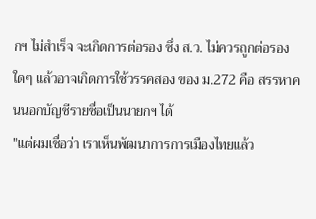กฯ ไม่สำเร็จ จะเกิดการต่อรอง ซึ่ง ส.ว. ไม่ควรถูกต่อรองใดๆ แล้วอาจเกิดการใช้วรรคสอง ของ ม.272 คือ สรรหาคนนอกบัญชีรายชื่อเป็นนายกฯ ได้
"แต่ผมเชื่อว่า เราเห็นพัฒนาการการเมืองไทยแล้ว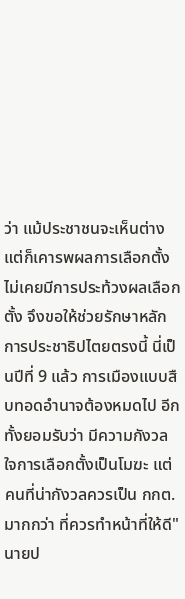ว่า แม้ประชาชนจะเห็นต่าง แต่ก็เคารพผลการเลือกตั้ง ไม่เคยมีการประท้วงผลเลือกตั้ง จึงขอให้ช่วยรักษาหลักการประชาธิปไตยตรงนี้ นี่เป็นปีที่ 9 แล้ว การเมืองแบบสืบทอดอำนาจต้องหมดไป อีกทั้งยอมรับว่า มีความกังวลใจการเลือกตั้งเป็นโมฆะ แต่คนที่น่ากังวลควรเป็น กกต. มากกว่า ที่ควรทำหน้าที่ให้ดี" นายป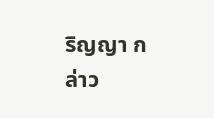ริญญา กล่าว